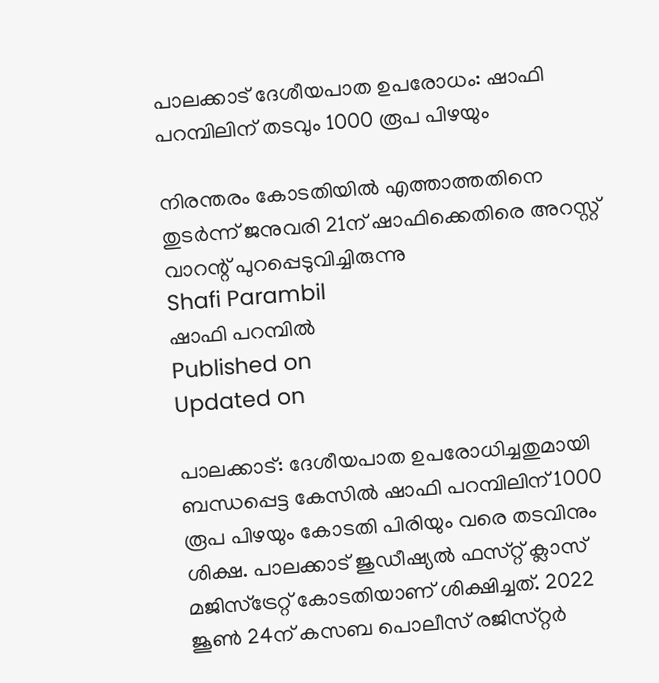പാലക്കാട് ദേശീയപാത ഉപരോധം: ഷാഫി പറമ്പിലിന് തടവും 1000 രൂപ പിഴയും

നിരന്തരം കോടതിയിൽ എത്താത്തതിനെ തുടർന്ന് ജനുവരി 21ന് ഷാഫിക്കെതിരെ അറസ്റ്റ് വാറന്റ് പുറപ്പെടുവിച്ചിരുന്നു
Shafi Parambil
ഷാഫി പറമ്പിൽ
Published on
Updated on

പാലക്കാട്‌: ദേശീയപാത ഉപരോധിച്ചതുമായി ബന്ധപ്പെട്ട കേസിൽ ഷാഫി പറമ്പിലിന് 1000 രൂപ പിഴയും കോടതി പിരിയും വരെ തടവിനും ശിക്ഷ. പാലക്കാട് ജുഡീഷ്യൽ ഫസ്‌റ്റ് ക്ലാസ് മജിസ്ട്രേറ്റ് കോടതിയാണ് ശിക്ഷിച്ചത്. 2022 ജൂൺ 24ന് കസബ പൊലീസ് രജിസ്‌റ്റർ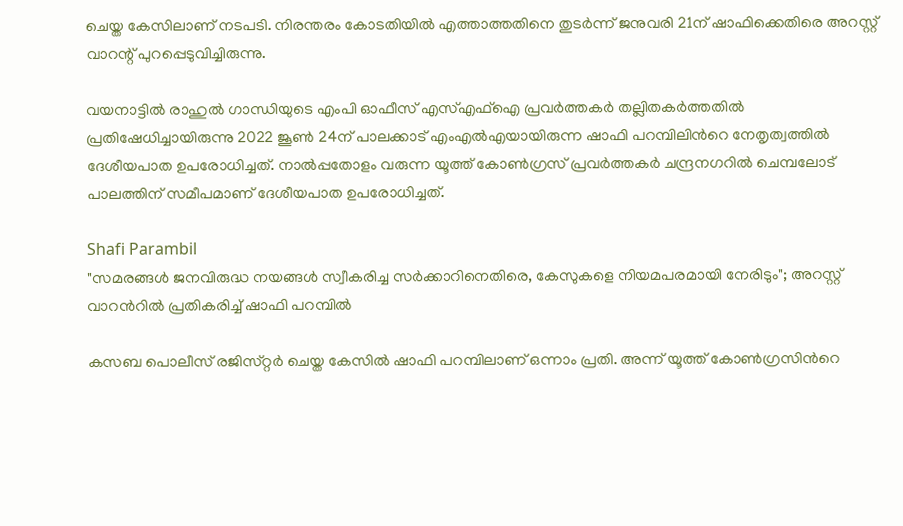ചെയ്ത കേസിലാണ് നടപടി. നിരന്തരം കോടതിയിൽ എത്താത്തതിനെ തുടർന്ന് ജനുവരി 21ന് ഷാഫിക്കെതിരെ അറസ്റ്റ് വാറന്റ് പുറപ്പെടുവിച്ചിരുന്നു.

വയനാട്ടിൽ രാഹുൽ ഗാന്ധിയുടെ എംപി ഓഫീസ് എസ്എഫ്ഐ പ്രവർത്തകർ തല്ലിതകർത്തതിൽ പ്രതിഷേധിച്ചായിരുന്നു 2022 ജൂൺ 24ന് പാലക്കാട് എംഎൽഎയായിരുന്ന ഷാഫി പറമ്പിലിന്‍റെ നേതൃത്വത്തിൽ ദേശീയപാത ഉപരോധിച്ചത്. നാൽപ്പതോളം വരുന്ന യൂത്ത് കോൺഗ്രസ് പ്രവർത്തകർ ചന്ദ്രനഗറിൽ ചെമ്പലോട് പാലത്തിന് സമീപമാണ് ദേശീയപാത ഉപരോധിച്ചത്.

Shafi Parambil
"സമരങ്ങൾ ജനവിരുദ്ധ നയങ്ങൾ സ്വീകരിച്ച സർക്കാറിനെതിരെ, കേസുകളെ നിയമപരമായി നേരിടും"; അറസ്റ്റ് വാറന്‍റിൽ പ്രതികരിച്ച് ഷാഫി പറമ്പിൽ

കസബ പൊലീസ് രജിസ്‌റ്റർ ചെയ്ത കേസിൽ ഷാഫി പറമ്പിലാണ് ഒന്നാം പ്രതി. അന്ന് യൂത്ത് കോൺഗ്രസിന്‍റെ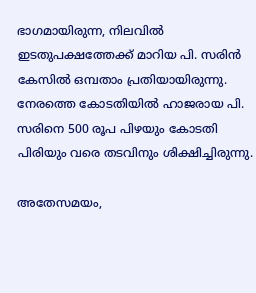ഭാഗമായിരുന്ന, നിലവിൽ ഇടതുപക്ഷത്തേക്ക് മാറിയ പി. സരിൻ കേസിൽ ഒമ്പതാം പ്രതിയായിരുന്നു. നേരത്തെ കോടതിയിൽ ഹാജരായ പി. സരിനെ 500 രൂപ പിഴയും കോടതി പിരിയും വരെ തടവിനും ശിക്ഷിച്ചിരുന്നു.

അതേസമയം,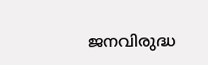ജനവിരുദ്ധ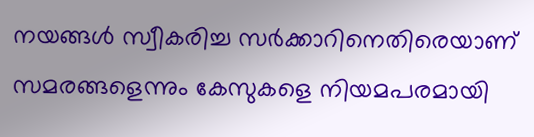നയങ്ങൾ സ്വീകരിച്ച സർക്കാറിനെതിരെയാണ് സമരങ്ങളെന്നും കേസുകളെ നിയമപരമായി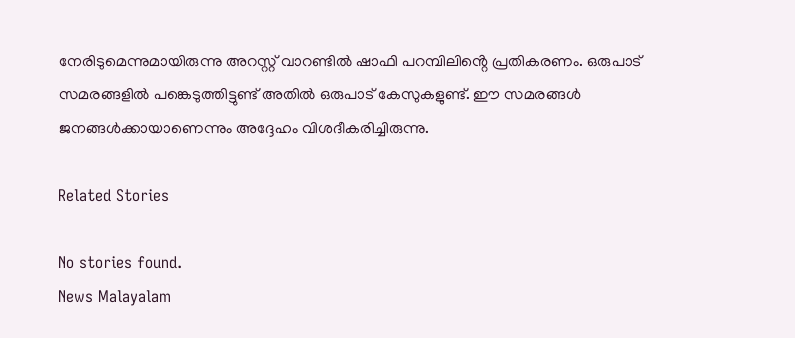നേരിടുമെന്നുമായിരുന്നു അറസ്റ്റ് വാറണ്ടിൽ ഷാഫി പറമ്പിലിൻ്റെ പ്രതികരണം. ഒരുപാട് സമരങ്ങളിൽ പങ്കെടുത്തിട്ടുണ്ട് അതിൽ ഒരുപാട് കേസുകളുണ്ട്. ഈ സമരങ്ങൾ ജനങ്ങൾക്കായാണെന്നും അദ്ദേഹം വിശദീകരിച്ചിരുന്നു.

Related Stories

No stories found.
News Malayalam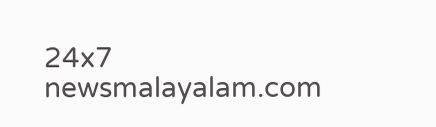24x7
newsmalayalam.com